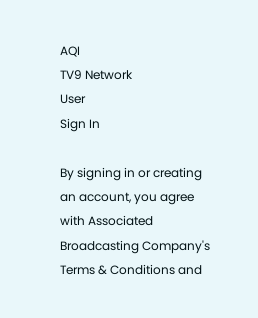AQI
TV9 Network
User
Sign In

By signing in or creating an account, you agree with Associated Broadcasting Company's Terms & Conditions and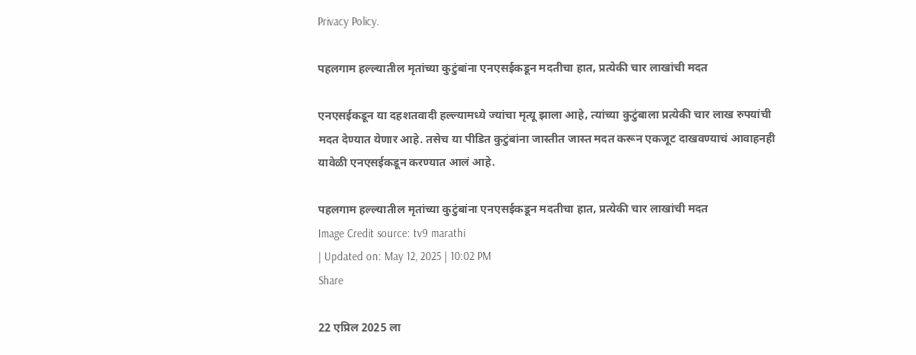Privacy Policy.

पहलगाम हल्ल्यातील मृतांच्या कुटुंबांना एनएसईकडून मदतीचा हात, प्रत्येकी चार लाखांची मदत

एनएसईकडून या दहशतवादी हल्ल्यामध्ये ज्यांचा मृत्यू झाला आहे, त्यांच्या कुटुंबाला प्रत्येकी चार लाख रुपयांची मदत देण्यात येणार आहे. तसेच या पीडित कुटुंबांना जास्तीत जास्त मदत करून एकजूट दाखवण्याचं आवाहनही यावेळी एनएसईकडून करण्यात आलं आहे.

पहलगाम हल्ल्यातील मृतांच्या कुटुंबांना एनएसईकडून मदतीचा हात, प्रत्येकी चार लाखांची मदत
Image Credit source: tv9 marathi
| Updated on: May 12, 2025 | 10:02 PM
Share

22 एप्रिल 2025 ला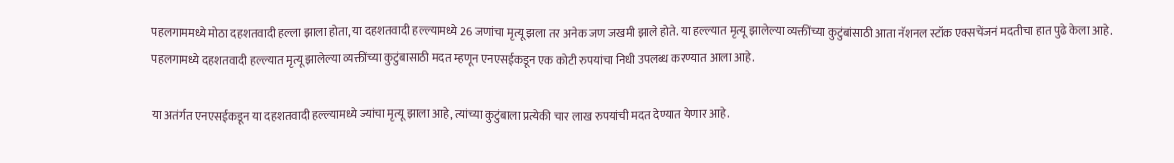पहलगाममध्ये मोठा दहशतवादी हल्ला झाला होता, या दहशतवादी हल्ल्यामध्ये 26 जणांचा मृत्यू झला तर अनेक जण जखमी झाले होते. या हल्ल्यात मृत्यू झालेल्या व्यक्तींच्या कुटुंबांसाठी आता नॅशनल स्टॉक एक्सचेंजनं मदतीचा हात पुढे केला आहे. पहलगामध्ये दहशतवादी हल्ल्यात मृत्यू झालेल्या व्यक्तींच्या कुटुंबासाठी मदत म्हणून एनएसईकडून एक कोटी रुपयांचा निधी उपलब्ध करण्यात आला आहे.

या अतंर्गत एनएसईकडून या दहशतवादी हल्ल्यामध्ये ज्यांचा मृत्यू झाला आहे, त्यांच्या कुटुंबाला प्रत्येकी चार लाख रुपयांची मदत देण्यात येणार आहे.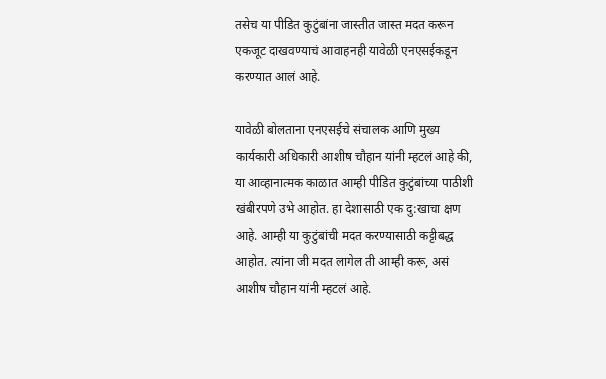तसेच या पीडित कुटुंबांना जास्तीत जास्त मदत करून एकजूट दाखवण्याचं आवाहनही यावेळी एनएसईकडून करण्यात आलं आहे.

यावेळी बोलताना एनएसईचे संचालक आणि मुख्य कार्यकारी अधिकारी आशीष चौहान यांनी म्हटलं आहे की, या आव्हानात्मक काळात आम्ही पीडित कुटुंबांच्या पाठीशी खंबीरपणे उभे आहोत. हा देशासाठी एक दु:खाचा क्षण आहे. आम्ही या कुटुंबांची मदत करण्यासाठी कट्टीबद्ध आहोत. त्यांना जी मदत लागेल ती आम्ही करू, असं आशीष चौहान यांनी म्हटलं आहे.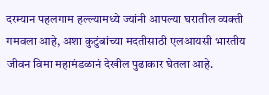दरम्यान पहलगाम हल्ल्यामध्ये ज्यांनी आपल्या घरातील व्यक्ती गमवला आहे, अशा कुटुंबांच्या मदतीसाठी एलआयसी भारतीय जीवन विमा महामंडळानं देखील पुढाकार घेतला आहे.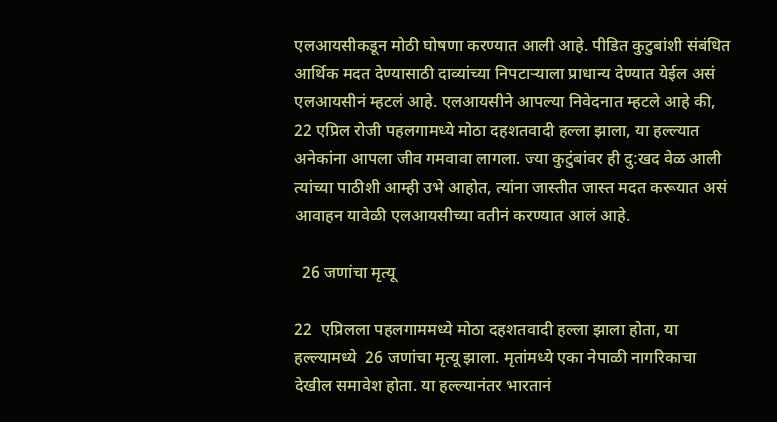एलआयसीकडून मोठी घोषणा करण्यात आली आहे. पीडित कुटुबांशी संबंधित आर्थिक मदत देण्यासाठी दाव्यांच्या निपटाऱ्याला प्राधान्य देण्यात येईल असं एलआयसीनं म्हटलं आहे. एलआयसीने आपल्या निवेदनात म्हटले आहे की, 22 एप्रिल रोजी पहलगामध्ये मोठा दहशतवादी हल्ला झाला, या हल्ल्यात अनेकांना आपला जीव गमवावा लागला. ज्या कुटुंबांवर ही दु:खद वेळ आली त्यांच्या पाठीशी आम्ही उभे आहोत, त्यांना जास्तीत जास्त मदत करूयात असं आवाहन यावेळी एलआयसीच्या वतीनं करण्यात आलं आहे.

  26 जणांचा मृत्यू

22  एप्रिलला पहलगाममध्ये मोठा दहशतवादी हल्ला झाला होता, या हल्ल्यामध्ये  26 जणांचा मृत्यू झाला. मृतांमध्ये एका नेपाळी नागरिकाचा देखील समावेश होता. या हल्ल्यानंतर भारतानं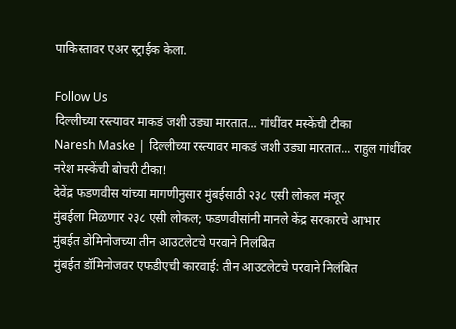पाकिस्तावर एअर स्ट्राईक केला.

Follow Us
दिल्लीच्या रस्त्यावर माकडं जशी उड्या मारतात... गांधींवर मस्केंची टीका
Naresh Maske | दिल्लीच्या रस्त्यावर माकडं जशी उड्या मारतात... राहुल गांधींवर नरेश मस्केंची बोचरी टीका!
देवेंद्र फडणवीस यांच्या मागणीनुसार मुंबईसाठी २३८ एसी लोकल मंजूर
मुंबईला मिळणार २३८ एसी लोकल; फडणवीसांनी मानले केंद्र सरकारचे आभार
मुंबईत डोमिनोजच्या तीन आउटलेटचे परवाने निलंबित
मुंबईत डॉमिनोजवर एफडीएची कारवाई: तीन आउटलेटचे परवाने निलंबित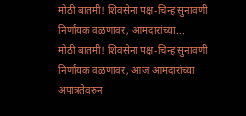मोठी बातमी! शिवसेना पक्ष-चिन्ह सुनावणी निर्णायक वळणावर, आमदारांच्या...
मोठी बातमी! शिवसेना पक्ष-चिन्ह सुनावणी निर्णायक वळणावर, आज आमदारांच्या अपात्रतेवरुन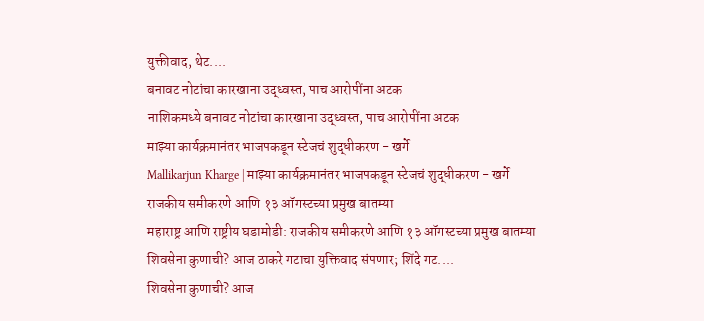युक्तीवाद, थेट....
बनावट नोटांचा कारखाना उद्ध्वस्त, पाच आरोपींना अटक
नाशिकमध्ये बनावट नोटांचा कारखाना उद्ध्वस्त, पाच आरोपींना अटक
माझ्या कार्यक्रमानंतर भाजपकडून स्टेजचं शुद्धीकरण - खर्गे
Mallikarjun Kharge | माझ्या कार्यक्रमानंतर भाजपकडून स्टेजचं शुद्धीकरण - खर्गे
राजकीय समीकरणे आणि १३ ऑगस्टच्या प्रमुख बातम्या
महाराष्ट्र आणि राष्ट्रीय घडामोडी: राजकीय समीकरणे आणि १३ ऑगस्टच्या प्रमुख बातम्या
शिवसेना कुणाची? आज ठाकरे गटाचा युक्तिवाद संपणार; शिंदे गट....
शिवसेना कुणाची? आज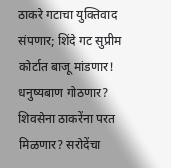ठाकरे गटाचा युक्तिवाद संपणार; शिंदे गट सुप्रीम कोर्टात बाजू मांडणार!
धनुष्यबाण गोठणार? शिवसेना ठाकरेंना परत मिळणार? सरोदेंचा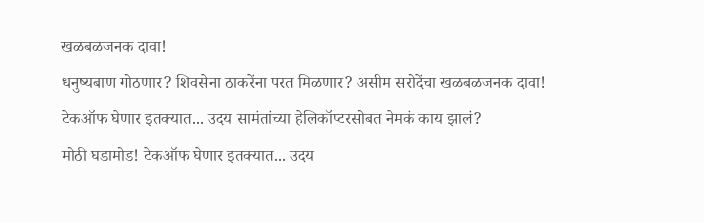खळबळजनक दावा!
धनुष्यबाण गोठणार? शिवसेना ठाकरेंना परत मिळणार? असीम सरोदेंचा खळबळजनक दावा!
टेकऑफ घेणार इतक्यात... उदय सामंतांच्या हेलिकॉप्टरसोबत नेमकं काय झालं?
मोठी घडामोड! टेकऑफ घेणार इतक्यात... उदय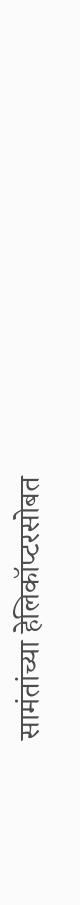सामंतांच्या हेलिकॉप्टरसोबत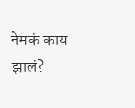नेमकं काय झालं?